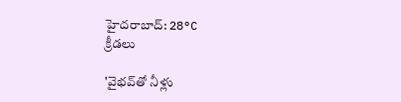హైదరాబాద్: 28°C
క్రీడలు

'వైభవ్‌తో నీళ్లు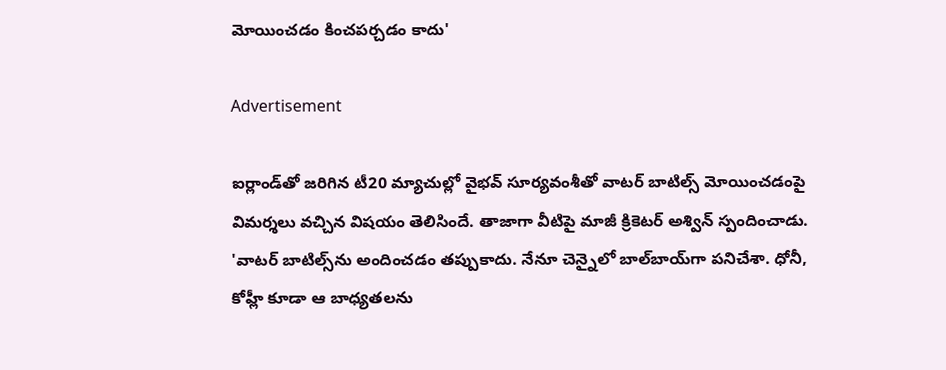మోయించడం కించపర్చడం కాదు'

Advertisement

ఐర్లాండ్‌తో జరిగిన టీ20 మ్యాచుల్లో వైభవ్ సూర్యవంశీతో వాటర్ బాటిల్స్ మోయించడంపై విమర్శలు వచ్చిన విషయం తెలిసిందే. తాజాగా వీటిపై మాజీ క్రికెటర్ అశ్విన్ స్పందించాడు. 'వాటర్ బాటిల్స్‌ను అందించడం తప్పుకాదు. నేనూ చెన్నైలో బాల్‌బాయ్‌గా పనిచేశా. ధోనీ, కోహ్లీ కూడా ఆ బాధ్యతలను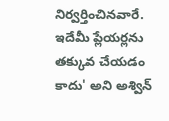నిర్వర్తించినవారే. ఇదేమీ ప్లేయర్లను తక్కువ చేయడం కాదు' అని అశ్విన్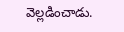వెల్లడించాడు.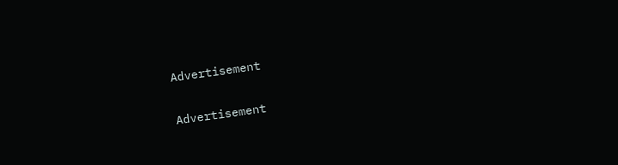Advertisement

Advertisement